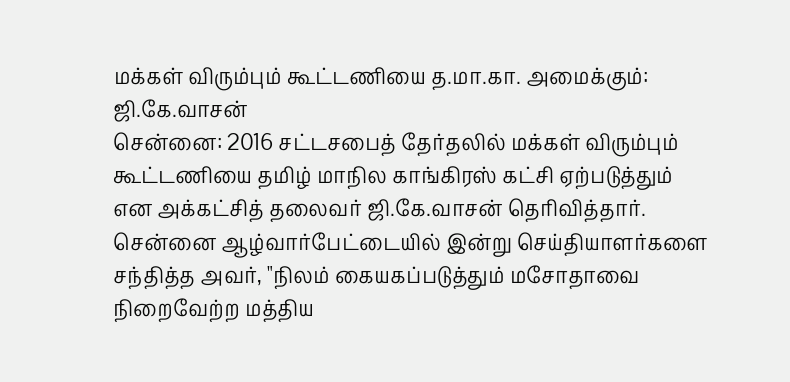மக்கள் விரும்பும் கூட்டணியை த.மா.கா. அமைக்கும்: ஜி.கே.வாசன்
சென்னை: 2016 சட்டசபைத் தேர்தலில் மக்கள் விரும்பும் கூட்டணியை தமிழ் மாநில காங்கிரஸ் கட்சி ஏற்படுத்தும் என அக்கட்சித் தலைவர் ஜி.கே.வாசன் தெரிவித்தார்.
சென்னை ஆழ்வார்பேட்டையில் இன்று செய்தியாளர்களை சந்தித்த அவர், "நிலம் கையகப்படுத்தும் மசோதாவை நிறைவேற்ற மத்திய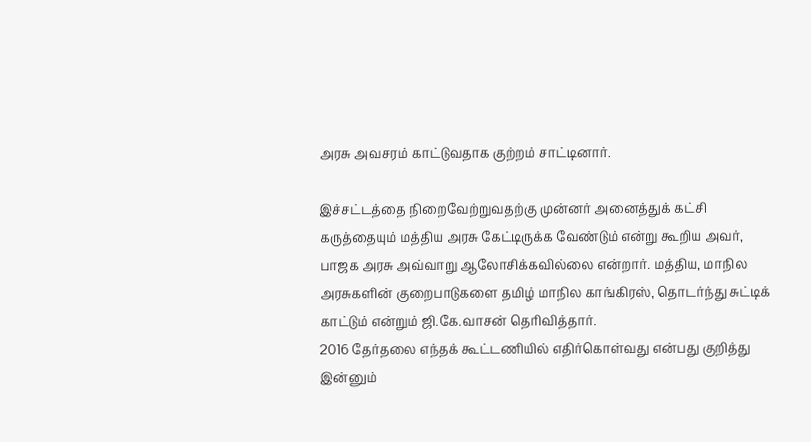அரசு அவசரம் காட்டுவதாக குற்றம் சாட்டினார்.

இச்சட்டத்தை நிறைவேற்றுவதற்கு முன்னர் அனைத்துக் கட்சி கருத்தையும் மத்திய அரசு கேட்டிருக்க வேண்டும் என்று கூறிய அவர், பாஜக அரசு அவ்வாறு ஆலோசிக்கவில்லை என்றார். மத்திய, மாநில அரசுகளின் குறைபாடுகளை தமிழ் மாநில காங்கிரஸ், தொடர்ந்து சுட்டிக் காட்டும் என்றும் ஜி.கே.வாசன் தெரிவித்தார்.
2016 தேர்தலை எந்தக் கூட்டணியில் எதிர்கொள்வது என்பது குறித்து இன்னும்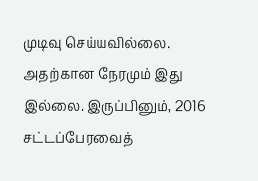முடிவு செய்யவில்லை. அதற்கான நேரமும் இது இல்லை. இருப்பினும், 2016 சட்டப்பேரவைத்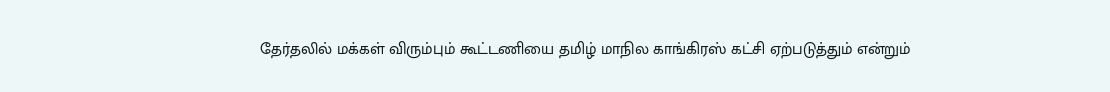தேர்தலில் மக்கள் விரும்பும் கூட்டணியை தமிழ் மாநில காங்கிரஸ் கட்சி ஏற்படுத்தும் என்றும்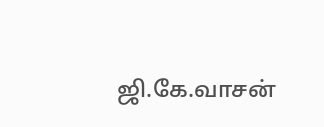ஜி.கே.வாசன்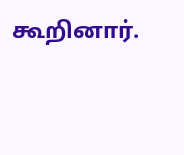கூறினார்.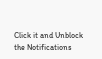Click it and Unblock the Notifications